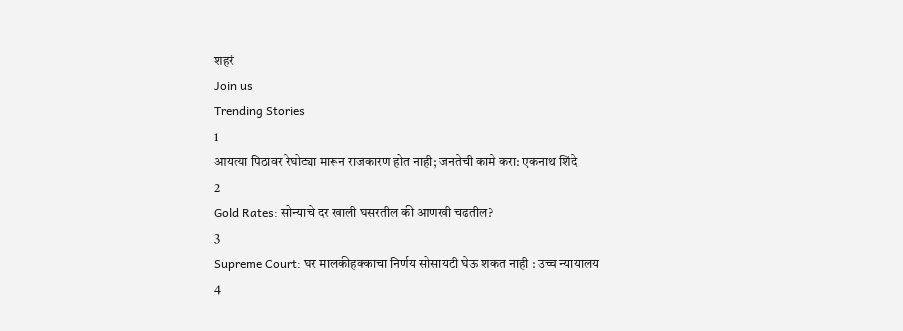शहरं
Join us
Trending Stories
1
आयत्या पिठावर रेघोट्या मारून राजकारण होत नाही; जनतेची कामे करा: एकनाथ शिंदे
2
Gold Rates: सोन्याचे दर खाली घसरतील की आणखी चढतील?
3
Supreme Court: घर मालकीहक्काचा निर्णय सोसायटी घेऊ शकत नाही : उच्च न्यायालय
4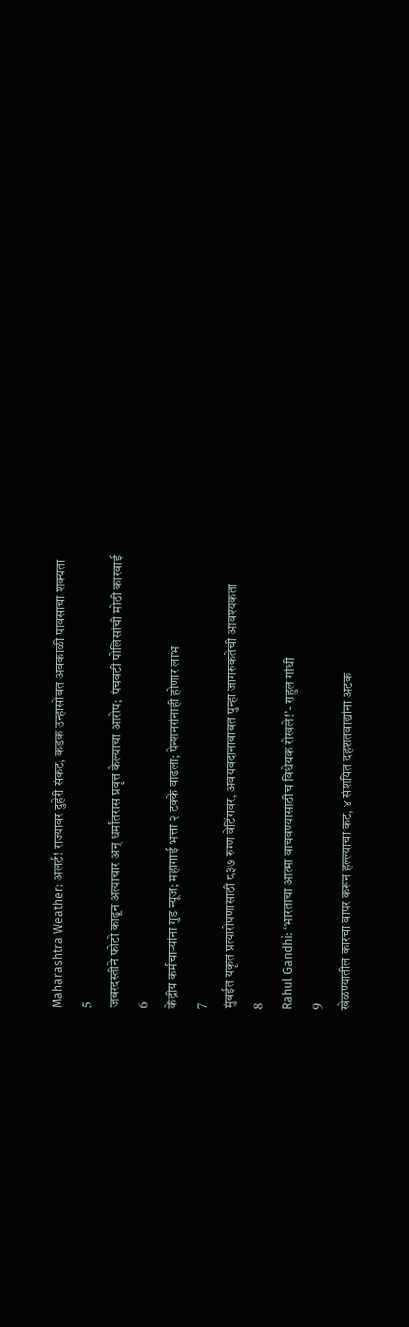Maharashtra Weather: अलर्ट! राज्यावर दुहेरी संकट, कडक उन्हासोबत अवकाळी पावसाचा शक्यता
5
जबरदस्तीने फोटो काढून अत्याचार अन् धर्मांतरास प्रवृत्त केल्याचा आरोप;  पंचवटी पोलिसांची मोठी कारवाई
6
केंद्रीय कर्मचाऱ्यांना गुड न्यूज; महागाई भत्ता २ टक्के वाढला; पेन्शनरांनाही होणार लाभ
7
मुंबईत यकृत प्रत्यारोपणासाठी ८३७ रुग्ण वेटिंगवर, अवयवदानाबाबत पुन्हा जागरुकतेची आवश्यकता
8
Rahul Gandhi: ‘भारताचा आत्मा वाचवण्यासाठीच विधेयक रोखले!’- राहुल गांधी
9
खेळण्यातील कारचा वापर करून हल्ल्याचा कट, ४ संशयित दहशतवाद्यांना अटक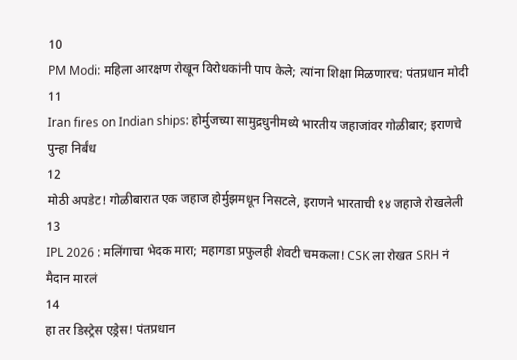10
PM Modi: महिला आरक्षण रोखून विरोधकांनी पाप केले; त्यांना शिक्षा मिळणारच: पंतप्रधान मोदी
11
Iran fires on Indian ships: होर्मुजच्या सामुद्रधुनीमध्ये भारतीय जहाजांवर गोळीबार; इराणचे पुन्हा निर्बंध
12
मोठी अपडेट! गोळीबारात एक जहाज होर्मुझमधून निसटले, इराणने भारताची १४ जहाजे रोखलेली
13
IPL 2026 : मलिंगाचा भेदक मारा; महागडा प्रफुलही शेवटी चमकला! CSK ला रोखत SRH नं मैदान मारलं
14
हा तर डिस्ट्रेस एड्रेस! पंतप्रधान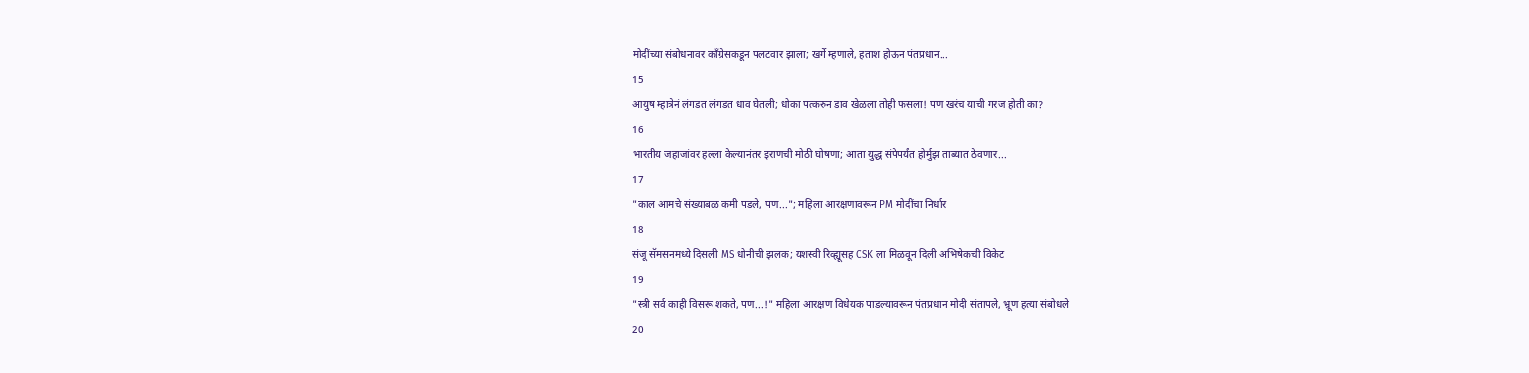मोदींच्या संबोधनावर काँग्रेसकडून पलटवार झाला; खर्गे म्हणाले, हताश होऊन पंतप्रधान...
15
आयुष म्हात्रेनं लंगडत लंगडत धाव घेतली; धोका पत्करुन डाव खेळला तोही फसला! पण खरंच याची गरज होती का?
16
भारतीय जहाजांवर हल्ला केल्यानंतर इराणची मोठी घोषणा; आता युद्ध संपेपर्यंत होर्मुझ ताब्यात ठेवणार...
17
"काल आमचे संख्याबळ कमी पडले, पण..."; महिला आरक्षणावरून PM मोदींचा निर्धार
18
संजू सॅमसनमध्ये दिसली MS धोनीची झलक; यशस्वी रिव्ह्यूसह CSK ला मिळवून दिली अभिषेकची विकेट
19
"स्त्री सर्व काही विसरू शकते, पण...!" महिला आरक्षण विधेयक पाडल्यावरून पंतप्रधान मोदी संतापले, भ्रूण हत्या संबोधले
20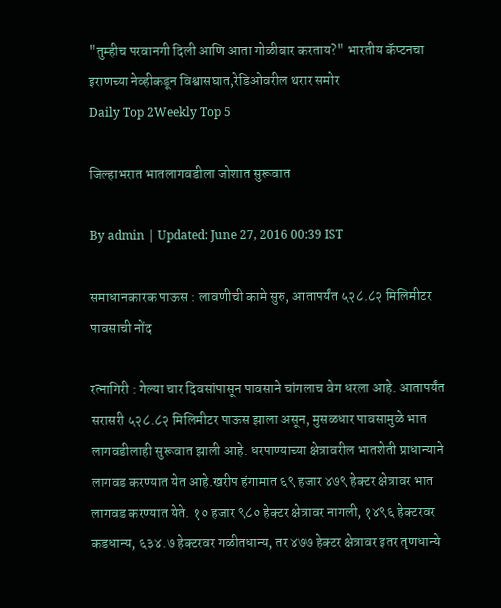"तुम्हीच परवानगी दिली आणि आता गोळीबार करताय?" भारतीय कॅप्टनचा इराणच्या नेव्हीकडून विश्वासघात,रेडिओवरील थरार समोर
Daily Top 2Weekly Top 5

जिल्हाभरात भातलागवडीला जोशात सुरूवात

By admin | Updated: June 27, 2016 00:39 IST

समाधानकारक पाऊस : लावणीची कामे सुरु, आतापर्यंत ५२८.८२ मिलिमीटर पावसाची नोंद

रत्नागिरी : गेल्या चार दिवसांपासून पावसाने चांगलाच वेग धरला आहे. आतापर्यंत सरासरी ५२८.८२ मिलिमीटर पाऊस झाला असून, मुसळधार पावसामुळे भात लागवडीलाही सुरूवात झाली आहे. धरपाण्याच्या क्षेत्रावरील भातशेती प्राधान्याने लागवड करण्यात येत आहे.खरीप हंगामात ६९ हजार ४७९ हेक्टर क्षेत्रावर भात लागवड करण्यात येते. १० हजार ९८० हेक्टर क्षेत्रावर नागली, १४९६ हेक्टरवर कडधान्य, ६३४.७ हेक्टरवर गळीतधान्य, तर ४७७ हेक्टर क्षेत्रावर इतर तृणधान्ये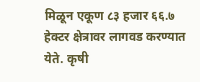मिळून एकूण ८३ हजार ६६.७ हेक्टर क्षेत्रावर लागवड करण्यात येते. कृषी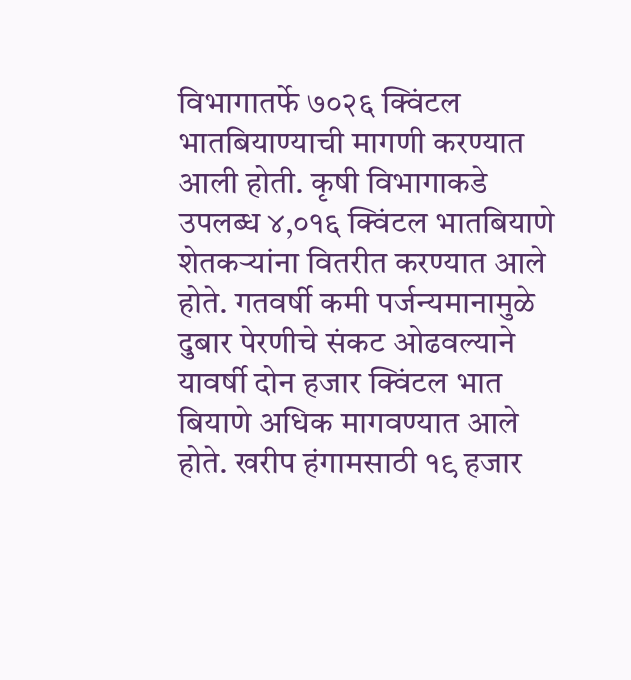विभागातर्फे ७०२६ क्विंटल भातबियाण्याची मागणी करण्यात आली होती. कृषी विभागाकडे उपलब्ध ४,०१६ क्विंटल भातबियाणे शेतकऱ्यांना वितरीत करण्यात आले होते. गतवर्षी कमी पर्जन्यमानामुळे दुबार पेरणीचे संकट ओढवल्याने यावर्षी दोन हजार क्विंटल भात बियाणे अधिक मागवण्यात आले होते. खरीप हंगामसाठी १९ हजार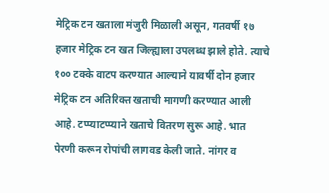मेट्रिक टन खताला मंजुरी मिळाली असून, गतवर्षी १७ हजार मेट्रिक टन खत जिल्ह्याला उपलब्ध झाले होते. त्याचे १०० टक्के वाटप करण्यात आल्याने यावर्षी दोन हजार मेट्रिक टन अतिरिक्त खताची मागणी करण्यात आली आहे. टप्प्याटप्प्याने खताचे वितरण सुरू आहे. भात पेरणी करून रोपांची लागवड केली जाते. नांगर व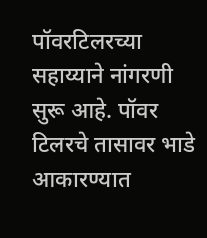पॉवरटिलरच्या सहाय्याने नांगरणी सुरू आहे. पॉवर टिलरचे तासावर भाडे आकारण्यात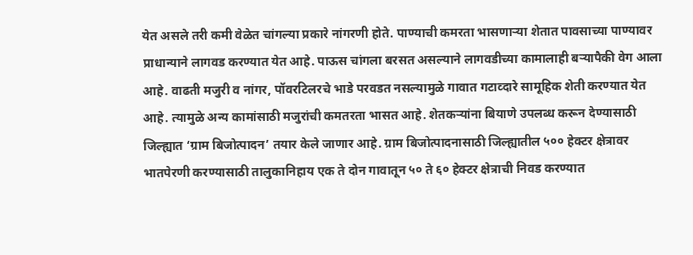येत असले तरी कमी वेळेत चांगल्या प्रकारे नांगरणी होते. पाण्याची कमरता भासणाऱ्या शेतात पावसाच्या पाण्यावर प्राधान्याने लागवड करण्यात येत आहे. पाऊस चांगला बरसत असल्याने लागवडीच्या कामालाही बऱ्यापैकी वेग आला आहे. वाढती मजुरी व नांगर, पॉवरटिलरचे भाडे परवडत नसल्यामुळे गावात गटाव्दारे सामूहिक शेती करण्यात येत आहे. त्यामुळे अन्य कामांसाठी मजुरांची कमतरता भासत आहे. शेतकऱ्यांना बियाणे उपलब्ध करून देण्यासाठी जिल्ह्यात ‘ग्राम बिजोत्पादन’ तयार केले जाणार आहे. ग्राम बिजोत्पादनासाठी जिल्ह्यातील ५०० हेक्टर क्षेत्रावर भातपेरणी करण्यासाठी तालुकानिहाय एक ते दोन गावातून ५० ते ६० हेक्टर क्षेत्राची निवड करण्यात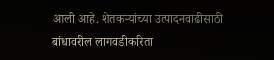आली आहे. शेतकऱ्यांच्या उत्पादनवाढीसाठी बांधावरील लागवडीकरिता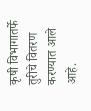कृषी विभागातर्फे तुरीचे वितरण करण्यात आले आहे.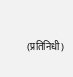(प्रतिनिधी)